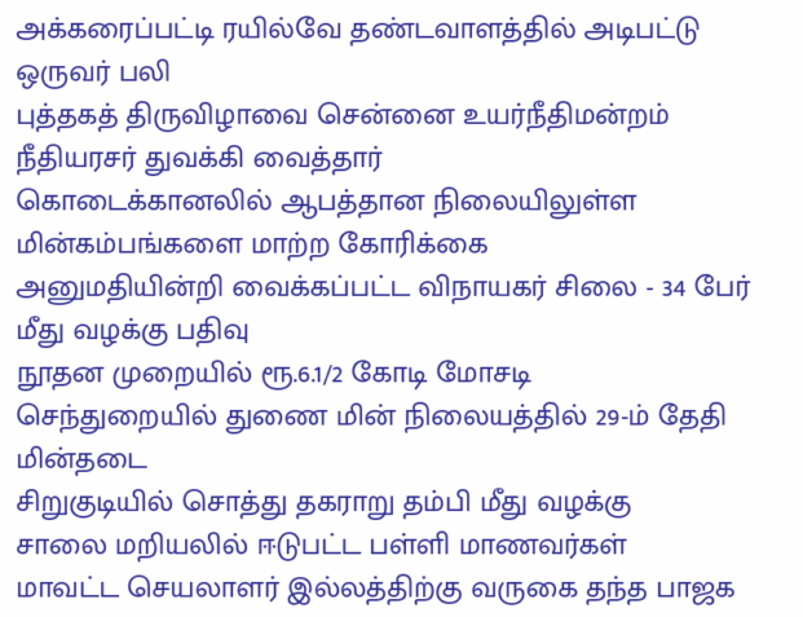அக்கரைப்பட்டி ரயில்வே தண்டவாளத்தில் அடிபட்டு ஒருவர் பலி
புத்தகத் திருவிழாவை சென்னை உயர்நீதிமன்றம் நீதியரசர் துவக்கி வைத்தார்
கொடைக்கானலில் ஆபத்தான நிலையிலுள்ள மின்கம்பங்களை மாற்ற கோரிக்கை
அனுமதியின்றி வைக்கப்பட்ட விநாயகர் சிலை - 34 பேர் மீது வழக்கு பதிவு
நூதன முறையில் ரூ.6.1/2 கோடி மோசடி
செந்துறையில் துணை மின் நிலையத்தில் 29-ம் தேதி மின்தடை
சிறுகுடியில் சொத்து தகராறு தம்பி மீது வழக்கு
சாலை மறியலில் ஈடுபட்ட பள்ளி மாணவர்கள்
மாவட்ட செயலாளர் இல்லத்திற்கு வருகை தந்த பாஜக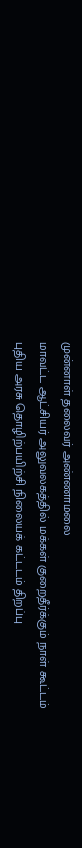முன்னாள் தலைவர் அண்ணாமலை
மாவட்ட ஆட்சியர் அலுவலகத்தில் மக்கள் குறைதீர்க்கும் நாள் கூட்டம்
புதிய அரசு தொழிற்பயிற்சி நிலையக் கட்டடம் திறப்பு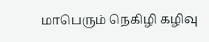மாபெரும் நெகிழி கழிவு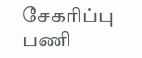சேகரிப்பு பணி